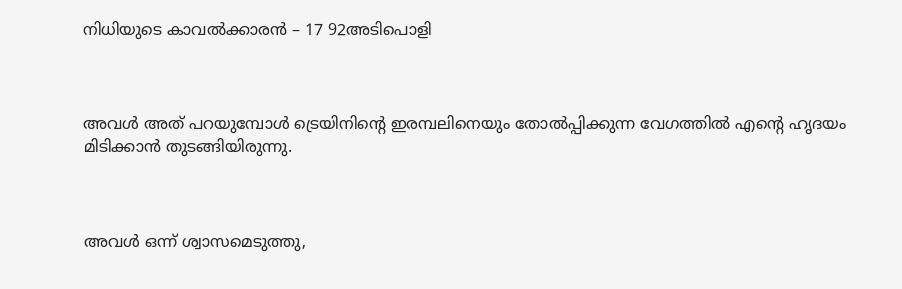നിധിയുടെ കാവൽക്കാരൻ – 17 92അടിപൊളി



അവൾ അത് പറയുമ്പോൾ ട്രെയിനിന്റെ ഇരമ്പലിനെയും തോൽപ്പിക്കുന്ന വേഗത്തിൽ എന്റെ ഹൃദയം മിടിക്കാൻ തുടങ്ങിയിരുന്നു.



അവൾ ഒന്ന് ശ്വാസമെടുത്തു,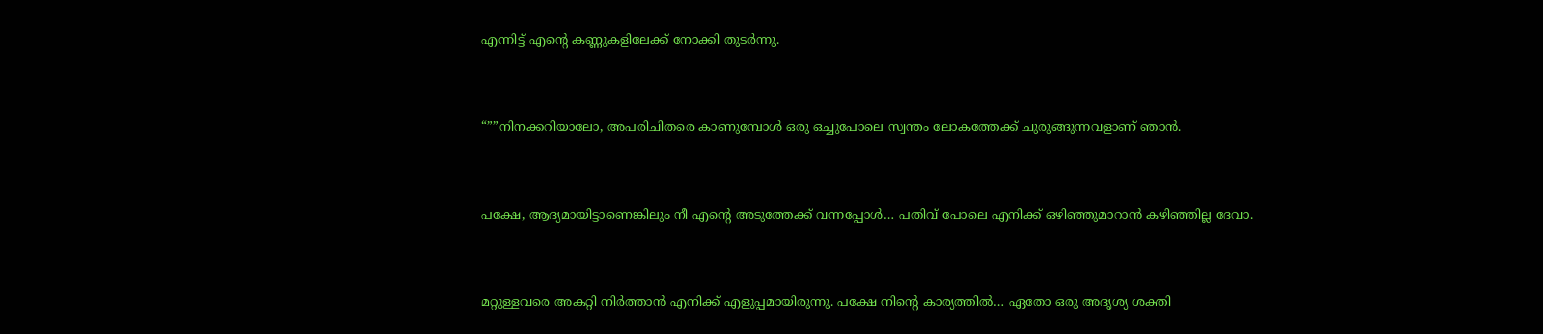എന്നിട്ട് എന്റെ കണ്ണുകളിലേക്ക് നോക്കി തുടർന്നു.



“””നിനക്കറിയാലോ, അപരിചിതരെ കാണുമ്പോൾ ഒരു ഒച്ചുപോലെ സ്വന്തം ലോകത്തേക്ക് ചുരുങ്ങുന്നവളാണ് ഞാൻ.



പക്ഷേ, ആദ്യമായിട്ടാണെങ്കിലും നീ എന്റെ അടുത്തേക്ക് വന്നപ്പോൾ… പതിവ് പോലെ എനിക്ക് ഒഴിഞ്ഞുമാറാൻ കഴിഞ്ഞില്ല ദേവാ.



മറ്റുള്ളവരെ അകറ്റി നിർത്താൻ എനിക്ക് എളുപ്പമായിരുന്നു. പക്ഷേ നിന്റെ കാര്യത്തിൽ… ഏതോ ഒരു അദൃശ്യ ശക്തി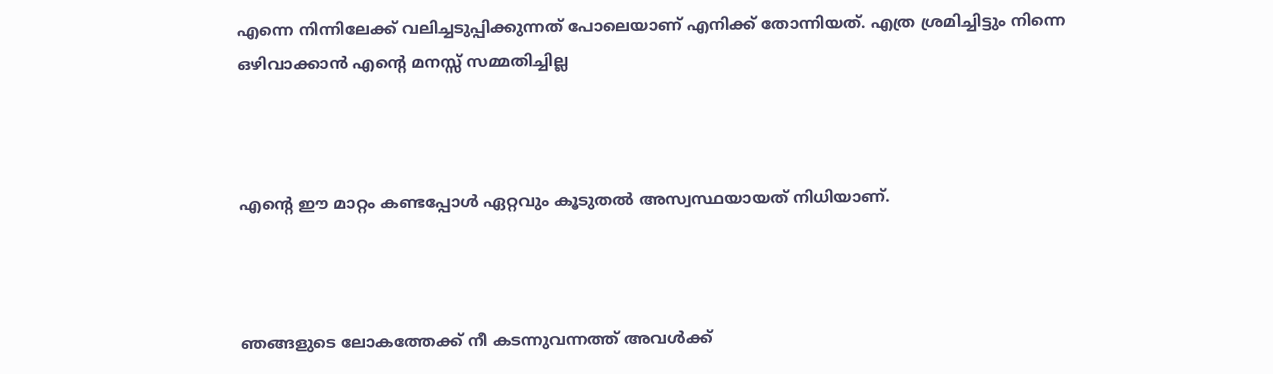എന്നെ നിന്നിലേക്ക് വലിച്ചടുപ്പിക്കുന്നത് പോലെയാണ് എനിക്ക് തോന്നിയത്. എത്ര ശ്രമിച്ചിട്ടും നിന്നെ ഒഴിവാക്കാൻ എന്റെ മനസ്സ് സമ്മതിച്ചില്ല



എന്റെ ഈ മാറ്റം കണ്ടപ്പോൾ ഏറ്റവും കൂടുതൽ അസ്വസ്ഥയായത് നിധിയാണ്.



ഞങ്ങളുടെ ലോകത്തേക്ക് നീ കടന്നുവന്നത്ത് അവൾക്ക്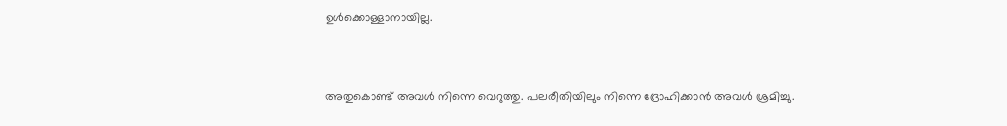ഉൾക്കൊള്ളാനായില്ല.



അതുകൊണ്ട് അവൾ നിന്നെ വെറുത്തു. പലരീതിയിലും നിന്നെ ദ്രോഹിക്കാൻ അവൾ ശ്രമിച്ചു.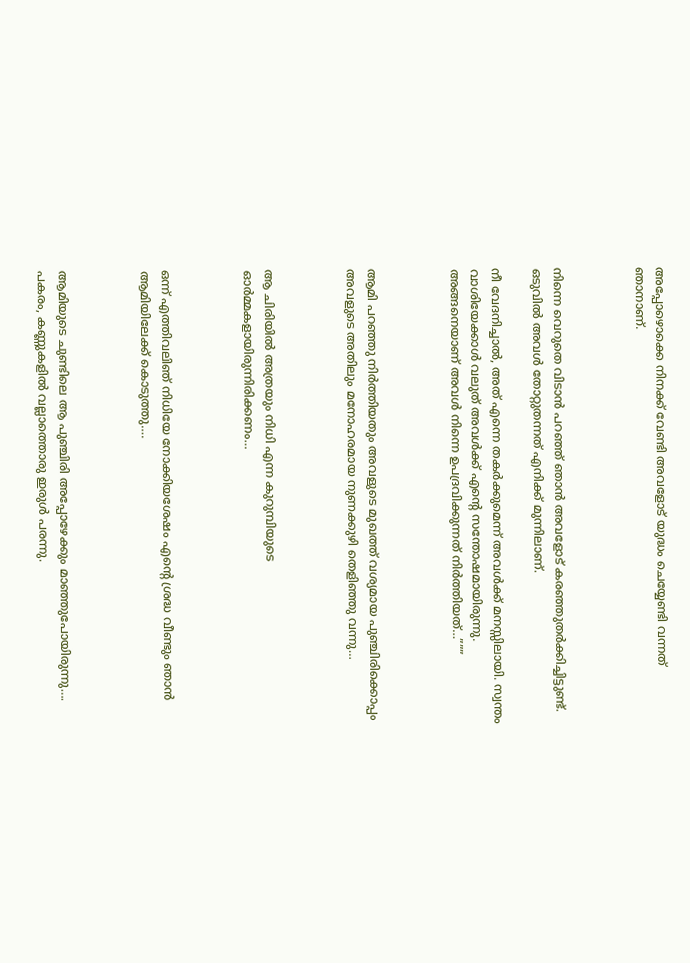അപ്പോഴൊക്കെ നിനക്ക് വേണ്ടി അവളോട് യുദ്ധം ചെയ്യേണ്ടി വന്നത് ഞാനാണ്.



നിന്നെ വെറുതെ വിടാൻ പറഞ്ഞ് ഞാൻ അവളോട് കരഞ്ഞുതർക്കിച്ചിട്ടുണ്ട്. ഒടുവിൽ അവൾ തോറ്റുതന്നത് എനിക്ക് മുന്നിലാണ്.

നീ വേദനിച്ചാൽ, അത് എന്നെ തകർക്കുമെന്ന് അവൾക്ക് മനസ്സിലായി. സ്വന്തം വാശിയേക്കാൾ വലുത് അവൾക്ക് എന്റെ സന്തോഷമായിരുന്നു. അങ്ങനെയാണ് അവൾ നിന്നെ ഉപദ്രവിക്കുന്നത് നിർത്തിയത്…”””



ആമി പറഞ്ഞു നിർത്തിയതും അവളുടെ മുഖത്ത് വശ്യമായ പുഞ്ചിരിക്കൊപ്പം അവളുടെ അതിലും മനോഹരമായ നുണക്കുഴി തെളിഞ്ഞു വന്നു…



ആ ചിരിയിൽ അത്രയും നിധി എന്ന കുറുമ്പിയുടെ ഓർമ്മകളായിരുന്നിരിക്കണം…



ഒന്ന് എത്തിവലിഞ് നിധിയേ നോക്കിയശേഷം എന്റെ ശ്രദ്ധ വീണ്ടും ഞാൻ ആമിയിലേക്ക് കൊടുത്തു….



ആമിയുടെ ചുണ്ടിലെ ആ പുഞ്ചിരി അപ്പോഴേക്കും മാഞ്ഞുപോയിരുന്നു…. പകരം, കണ്ണുകളിൽ വല്ലാത്തൊരു ഇരുൾ പരന്നു.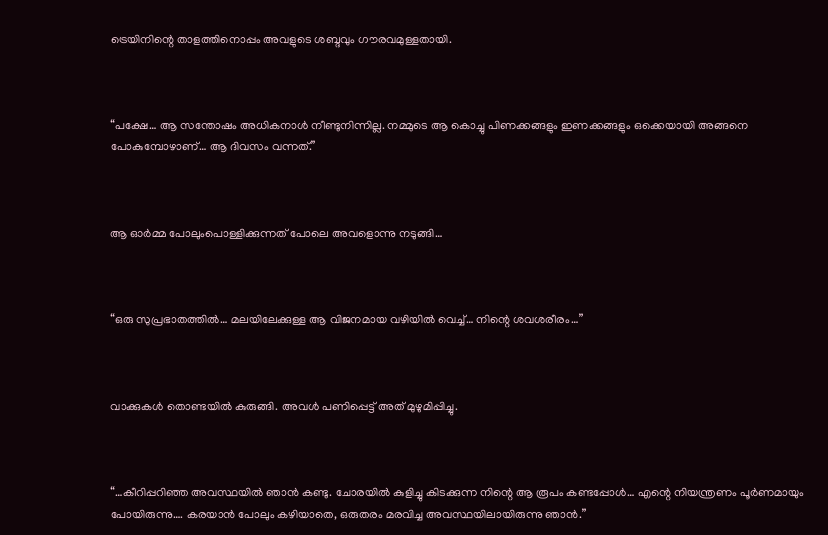ട്രെയിനിന്റെ താളത്തിനൊപ്പം അവളുടെ ശബ്ദവും ഗൗരവമുള്ളതായി.



“പക്ഷേ… ആ സന്തോഷം അധികനാൾ നീണ്ടുനിന്നില്ല. നമ്മുടെ ആ കൊച്ചു പിണക്കങ്ങളും ഇണക്കങ്ങളും ഒക്കെയായി അങ്ങനെ പോകുമ്പോഴാണ്… ആ ദിവസം വന്നത്.”



ആ ഓർമ്മ പോലുംപൊള്ളിക്കുന്നത് പോലെ അവളൊന്നു നടുങ്ങി…



“ഒരു സുപ്രഭാതത്തിൽ… മലയിലേക്കുള്ള ആ വിജനമായ വഴിയിൽ വെച്ച്… നിന്റെ ശവശരീരം…”



വാക്കുകൾ തൊണ്ടയിൽ കുരുങ്ങി. അവൾ പണിപ്പെട്ട് അത് മുഴുമിപ്പിച്ചു.



“…കീറിപ്പറിഞ്ഞ അവസ്ഥയിൽ ഞാൻ കണ്ടു. ചോരയിൽ കുളിച്ചു കിടക്കുന്ന നിന്റെ ആ രൂപം കണ്ടപ്പോൾ… എന്റെ നിയന്ത്രണം പൂർണമായും പോയിരുന്നു…. കരയാൻ പോലും കഴിയാതെ, ഒരുതരം മരവിച്ച അവസ്ഥയിലായിരുന്നു ഞാൻ.”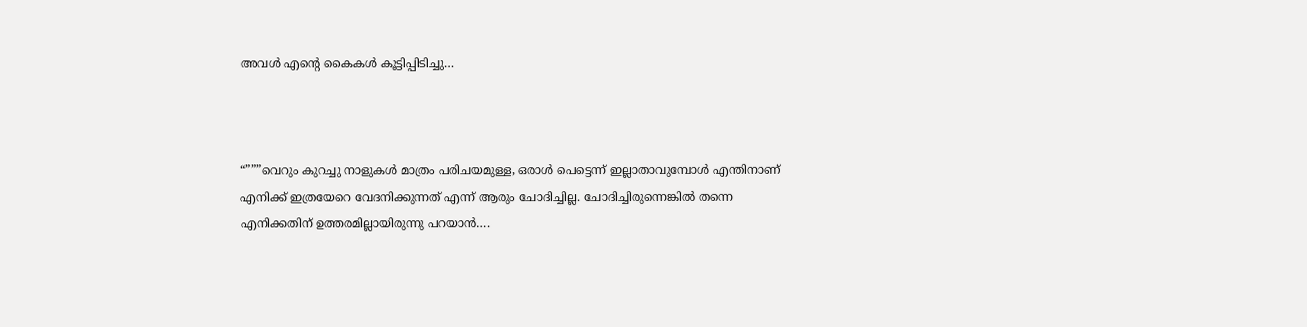അവൾ എന്റെ കൈകൾ കൂട്ടിപ്പിടിച്ചു…



“”””വെറും കുറച്ചു നാളുകൾ മാത്രം പരിചയമുള്ള, ഒരാൾ പെട്ടെന്ന് ഇല്ലാതാവുമ്പോൾ എന്തിനാണ് എനിക്ക് ഇത്രയേറെ വേദനിക്കുന്നത് എന്ന് ആരും ചോദിച്ചില്ല. ചോദിച്ചിരുന്നെങ്കിൽ തന്നെ എനിക്കതിന് ഉത്തരമില്ലായിരുന്നു പറയാൻ….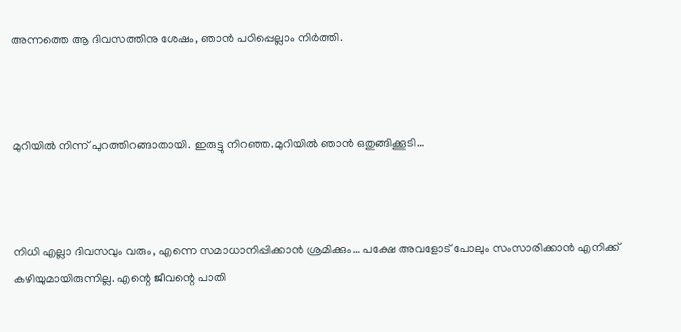അന്നത്തെ ആ ദിവസത്തിനു ശേഷം, ഞാൻ പഠിപ്പെല്ലാം നിർത്തി.



മുറിയിൽ നിന്ന് പുറത്തിറങ്ങാതായി. ഇരുട്ടു നിറഞ്ഞ.മുറിയിൽ ഞാൻ ഒതുങ്ങിക്കൂടി…



നിധി എല്ലാ ദിവസവും വരും, എന്നെ സമാധാനിപ്പിക്കാൻ ശ്രമിക്കും… പക്ഷേ അവളോട് പോലും സംസാരിക്കാൻ എനിക്ക് കഴിയുമായിരുന്നില്ല. എന്റെ ജീവന്റെ പാതി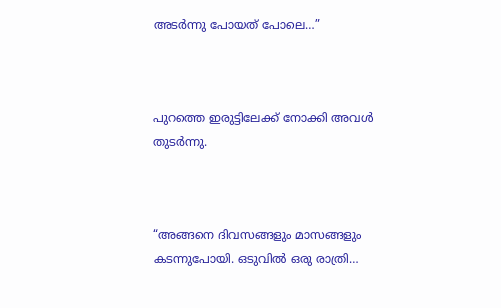അടർന്നു പോയത് പോലെ…”



പുറത്തെ ഇരുട്ടിലേക്ക് നോക്കി അവൾ തുടർന്നു.



“അങ്ങനെ ദിവസങ്ങളും മാസങ്ങളും കടന്നുപോയി. ഒടുവിൽ ഒരു രാത്രി…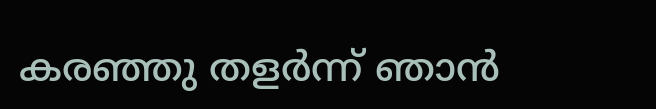കരഞ്ഞു തളർന്ന് ഞാൻ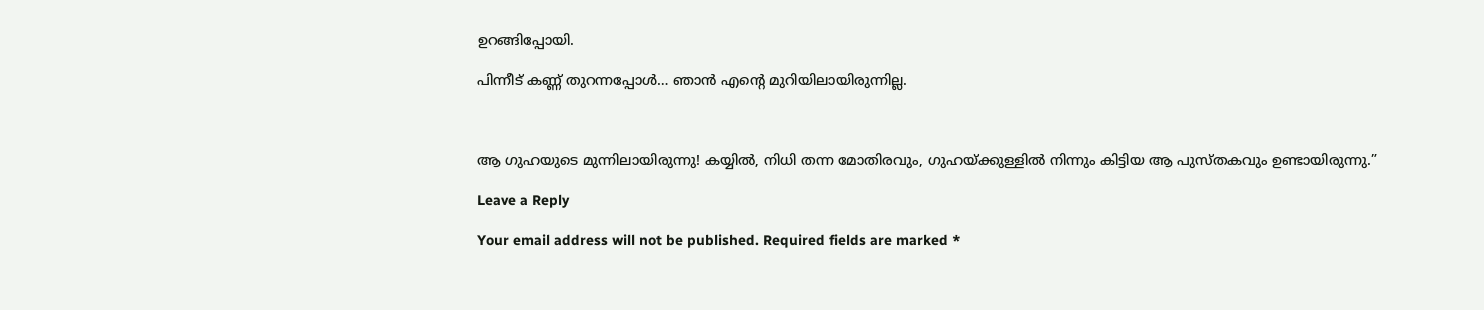ഉറങ്ങിപ്പോയി.

പിന്നീട് കണ്ണ് തുറന്നപ്പോൾ… ഞാൻ എന്റെ മുറിയിലായിരുന്നില്ല.



ആ ഗുഹയുടെ മുന്നിലായിരുന്നു! കയ്യിൽ, നിധി തന്ന മോതിരവും, ഗുഹയ്ക്കുള്ളിൽ നിന്നും കിട്ടിയ ആ പുസ്തകവും ഉണ്ടായിരുന്നു.”

Leave a Reply

Your email address will not be published. Required fields are marked *